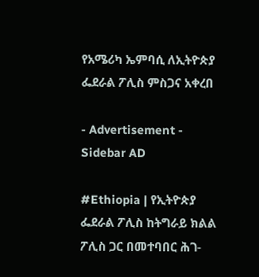የአሜሪካ ኤምባሲ ለኢትዮጵያ ፌደራል ፖሊስ ምስጋና አቀረበ

- Advertisement -
Sidebar AD

#Ethiopia | የኢትዮጵያ ፌደራል ፖሊስ ከትግራይ ክልል ፖሊስ ጋር በመተባበር ሕገ-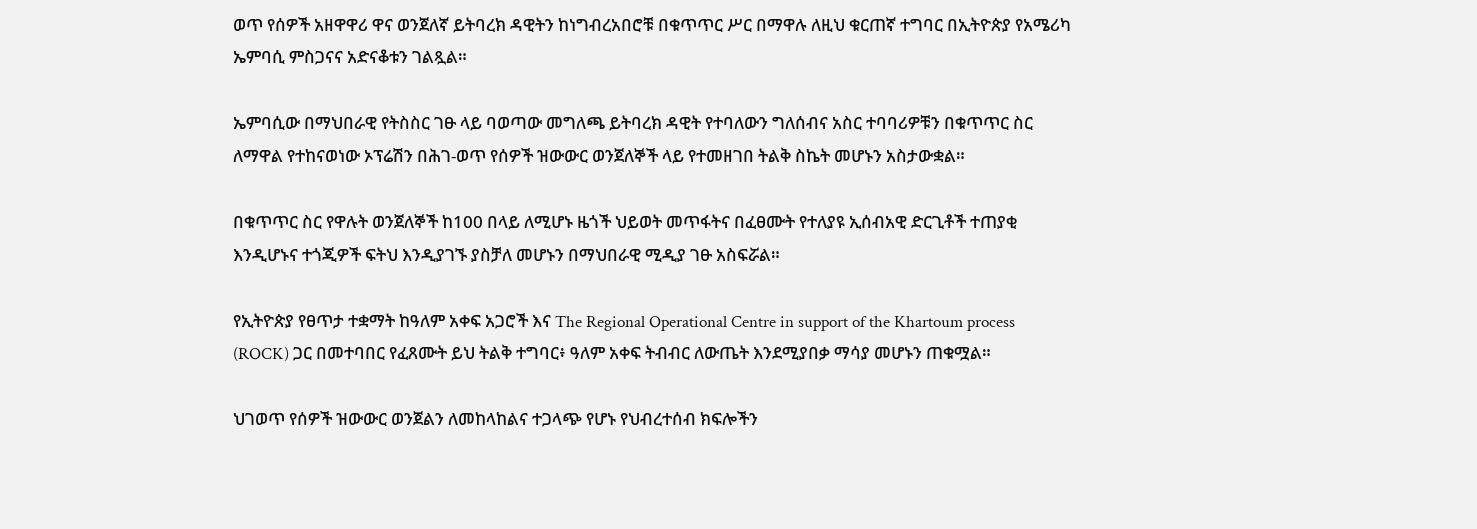ወጥ የሰዎች አዘዋዋሪ ዋና ወንጀለኛ ይትባረክ ዳዊትን ከነግብረአበሮቹ በቁጥጥር ሥር በማዋሉ ለዚህ ቁርጠኛ ተግባር በኢትዮጵያ የአሜሪካ ኤምባሲ ምስጋናና አድናቆቱን ገልጿል።

ኤምባሲው በማህበራዊ የትስስር ገፁ ላይ ባወጣው መግለጫ ይትባረክ ዳዊት የተባለውን ግለሰብና አስር ተባባሪዎቹን በቁጥጥር ስር ለማዋል የተከናወነው ኦፕሬሽን በሕገ-ወጥ የሰዎች ዝውውር ወንጀለኞች ላይ የተመዘገበ ትልቅ ስኬት መሆኑን አስታውቋል።

በቁጥጥር ስር የዋሉት ወንጀለኞች ከ100 በላይ ለሚሆኑ ዜጎች ህይወት መጥፋትና በፈፀሙት የተለያዩ ኢሰብአዊ ድርጊቶች ተጠያቂ እንዲሆኑና ተጎጂዎች ፍትህ እንዲያገኙ ያስቻለ መሆኑን በማህበራዊ ሚዲያ ገፁ አስፍሯል።

የኢትዮጵያ የፀጥታ ተቋማት ከዓለም አቀፍ አጋሮች እና The Regional Operational Centre in support of the Khartoum process (ROCK) ጋር በመተባበር የፈጸሙት ይህ ትልቅ ተግባር፥ ዓለም አቀፍ ትብብር ለውጤት እንደሚያበቃ ማሳያ መሆኑን ጠቁሟል።

ህገወጥ የሰዎች ዝውውር ወንጀልን ለመከላከልና ተጋላጭ የሆኑ የህብረተሰብ ክፍሎችን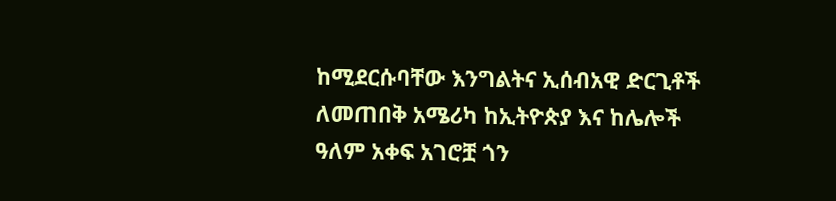ከሚደርሱባቸው እንግልትና ኢሰብአዊ ድርጊቶች ለመጠበቅ አሜሪካ ከኢትዮጵያ እና ከሌሎች ዓለም አቀፍ አገሮቿ ጎን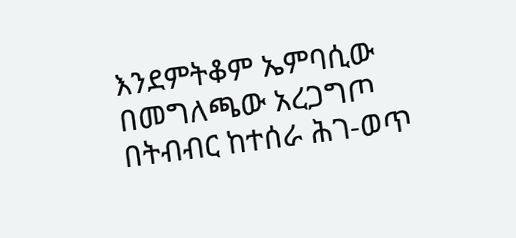እንደምትቆም ኤምባሲው በመግለጫው አረጋግጦ በትብብር ከተሰራ ሕገ-ወጥ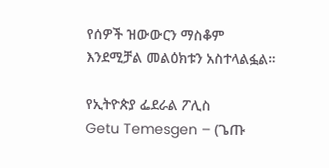የሰዎች ዝውውርን ማስቆም እንደሚቻል መልዕክቱን አስተላልፏል።

የኢትዮጵያ ፌደራል ፖሊስ
Getu Temesgen – (ጌጡ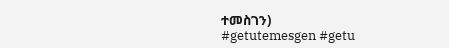ተመስገን)
#getutemesgen #getu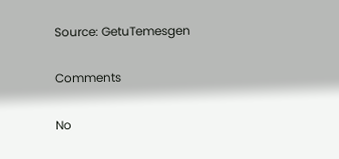Source: GetuTemesgen

Comments

No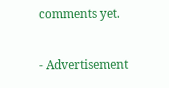comments yet.

- Advertisement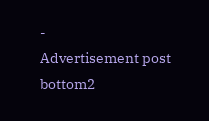-
Advertisement post bottom2